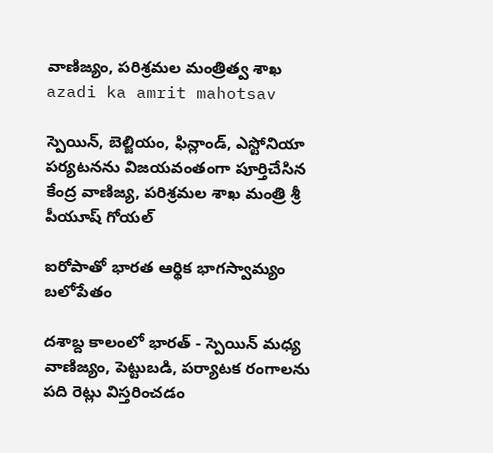వాణిజ్యం, పరిశ్రమల మంత్రిత్వ శాఖ
azadi ka amrit mahotsav

స్పెయిన్, బెల్జియం, ఫిన్లాండ్, ఎస్టోనియా పర్యటనను విజయవంతంగా పూర్తిచేసిన కేంద్ర వాణిజ్య, పరిశ్రమల శాఖ మంత్రి శ్రీ పీయూష్ గోయల్

ఐరోపాతో భారత ఆర్థిక భాగస్వామ్యం బలోపేతం

దశాబ్ద కాలంలో భారత్ - స్పెయిన్ మధ్య వాణిజ్యం, పెట్టుబడి, పర్యాటక రంగాలను పది రెట్లు విస్తరించడం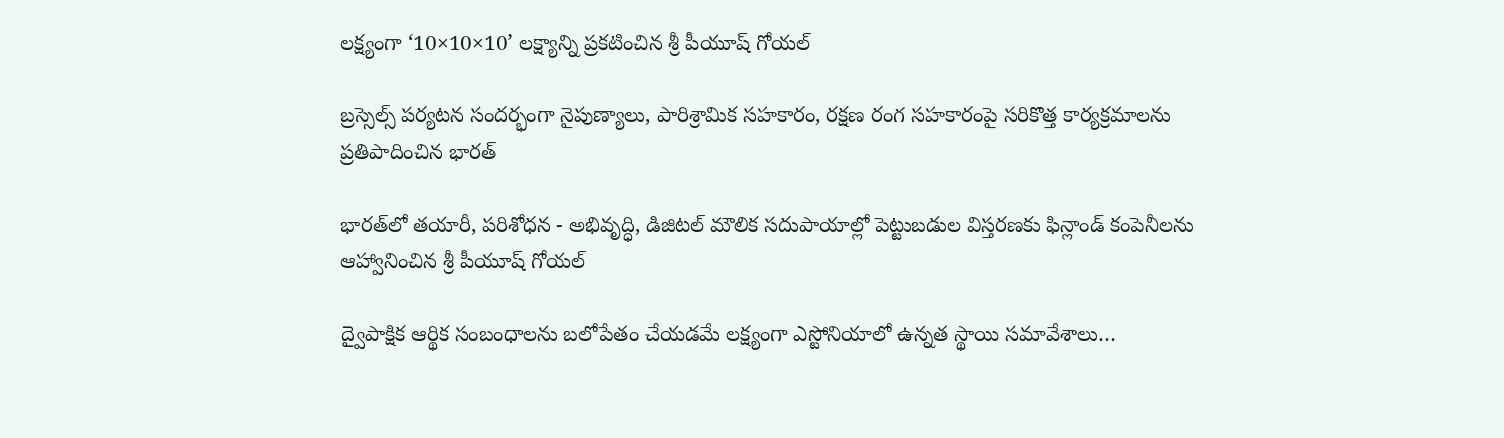లక్ష్యంగా ‘10×10×10’ లక్ష్యాన్ని ప్రకటించిన శ్రీ పీయూష్ గోయల్

బ్రస్సెల్స్ పర్యటన సందర్భంగా నైపుణ్యాలు, పారిశ్రామిక సహకారం, రక్షణ రంగ సహకారంపై సరికొత్త కార్యక్రమాలను ప్రతిపాదించిన భారత్

భారత్‌లో తయారీ, పరిశోధన - అభివృద్ధి, డిజిటల్ మౌలిక సదుపాయాల్లో పెట్టుబడుల విస్తరణకు ఫిన్లాండ్ కంపెనీలను ఆహ్వానించిన శ్రీ పీయూష్ గోయల్

ద్వైపాక్షిక ఆర్థిక సంబంధాలను బలోపేతం చేయడమే లక్ష్యంగా ఎస్టోనియాలో ఉన్నత స్థాయి సమావేశాలు…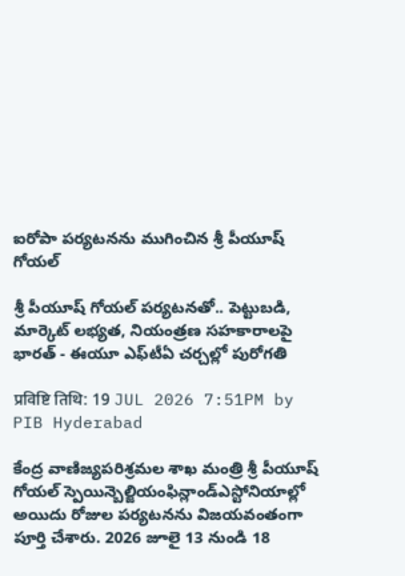ఐరోపా పర్యటనను ముగించిన శ్రీ పీయూష్ గోయల్

శ్రీ పీయూష్ గోయల్ పర్యటనతో.. పెట్టుబడి, మార్కెట్ లభ్యత, నియంత్రణ సహకారాలపై భారత్ - ఈయూ ఎఫ్‌టీఏ చర్చల్లో పురోగతి

प्रविष्टि तिथि: 19 JUL 2026 7:51PM by PIB Hyderabad

కేంద్ర వాణిజ్యపరిశ్రమల శాఖ మంత్రి శ్రీ పీయూష్ గోయల్ స్పెయిన్బెల్జియంఫిన్లాండ్ఎస్టోనియాల్లో అయిదు రోజుల పర్యటనను విజయవంతంగా పూర్తి చేశారు. 2026 జూలై 13 నుండి 18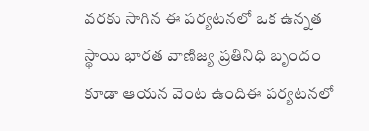వరకు సాగిన ఈ పర్యటనలో ఒక ఉన్నత స్థాయి భారత వాణిజ్య ప్రతినిధి బృందం కూడా ఆయన వెంట ఉందిఈ పర్యటనలో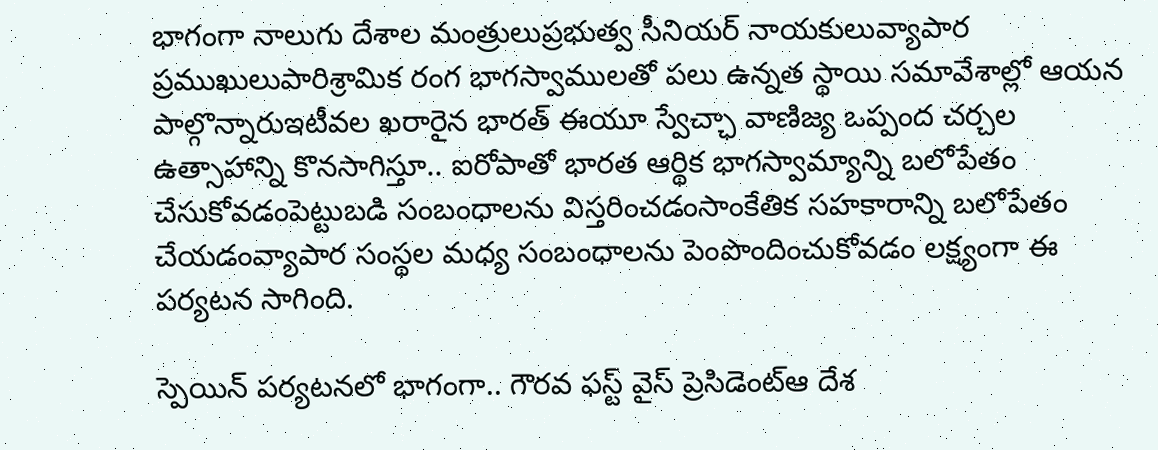భాగంగా నాలుగు దేశాల మంత్రులుప్రభుత్వ సీనియర్ నాయకులువ్యాపార ప్రముఖులుపారిశ్రామిక రంగ భాగస్వాములతో పలు ఉన్నత స్థాయి సమావేశాల్లో ఆయన పాల్గొన్నారుఇటీవల ఖరారైన భారత్ ఈయూ స్వేచ్ఛా వాణిజ్య ఒప్పంద చర్చల ఉత్సాహాన్ని కొనసాగిస్తూ.. ఐరోపాతో భారత ఆర్థిక భాగస్వామ్యాన్ని బలోపేతం చేసుకోవడంపెట్టుబడి సంబంధాలను విస్తరించడంసాంకేతిక సహకారాన్ని బలోపేతం చేయడంవ్యాపార సంస్థల మధ్య సంబంధాలను పెంపొందించుకోవడం లక్ష్యంగా ఈ పర్యటన సాగింది.

స్పెయిన్ పర్యటనలో భాగంగా.. గౌరవ ఫస్ట్ వైస్ ప్రెసిడెంట్ఆ దేశ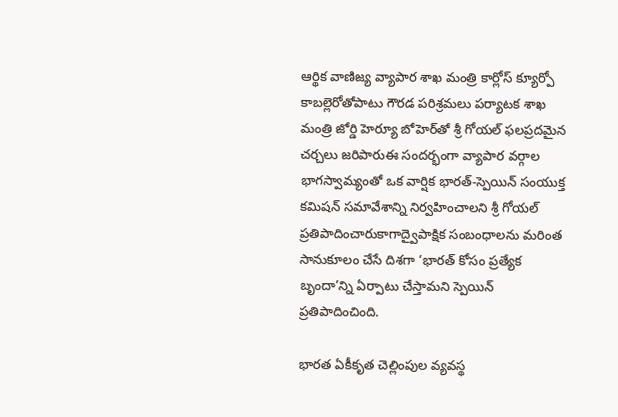ఆర్థిక వాణిజ్య వ్యాపార శాఖ మంత్రి కార్లోస్ క్యూర్పో కాబల్లెరోతోపాటు గౌరడ పరిశ్రమలు పర్యాటక శాఖ మంత్రి జోర్డి హెర్యూ బోహెర్‌తో శ్రీ గోయల్ ఫలప్రదమైన చర్చలు జరిపారుఈ సందర్భంగా వ్యాపార వర్గాల భాగస్వామ్యంతో ఒక వార్షిక భారత్-స్పెయిన్ సంయుక్త కమిషన్ సమావేశాన్ని నిర్వహించాలని శ్రీ గోయల్ ప్రతిపాదించారుకాగాద్వైపాక్షిక సంబంధాలను మరింత సానుకూలం చేసే దిశగా ‘భారత్ కోసం ప్రత్యేక బృందా’న్ని ఏర్పాటు చేస్తామని స్పెయిన్ ప్రతిపాదించింది.

భారత ఏకీకృత చెల్లింపుల వ్యవస్థ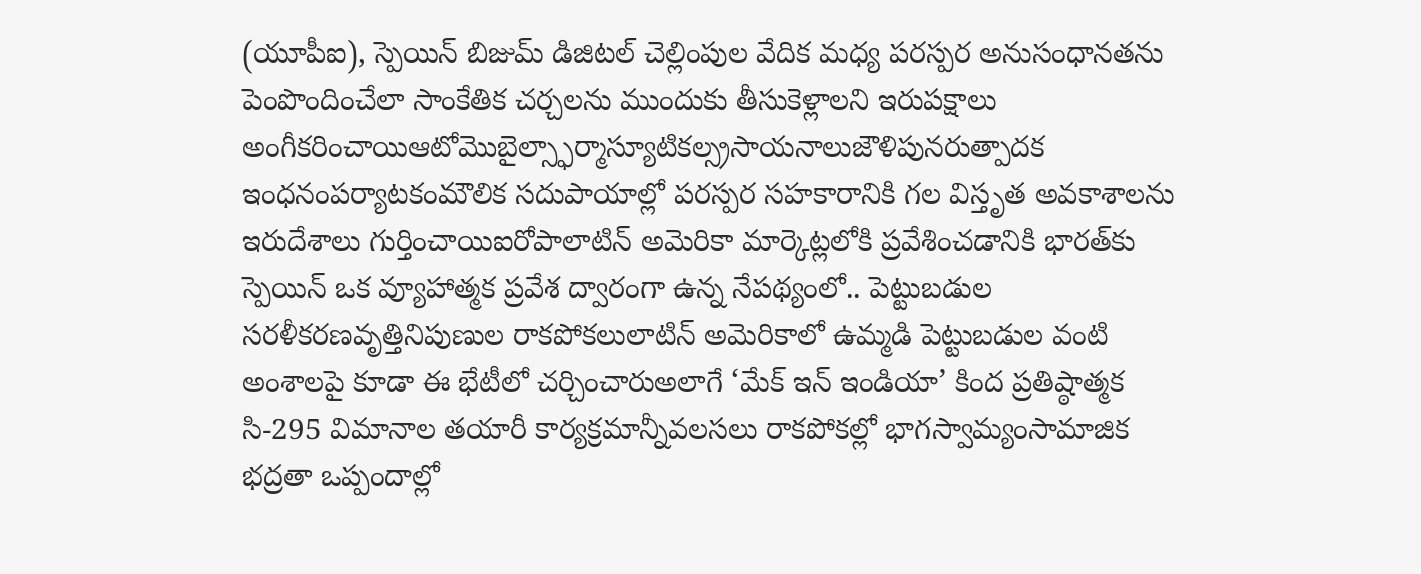(యూపీఐ), స్పెయిన్‌ బిజుమ్ డిజిటల్ చెల్లింపుల వేదిక మధ్య పరస్పర అనుసంధానతను పెంపొందించేలా సాంకేతిక చర్చలను ముందుకు తీసుకెళ్లాలని ఇరుపక్షాలు అంగీకరించాయిఆటోమొబైల్స్ఫార్మాస్యూటికల్స్రసాయనాలుజౌళిపునరుత్పాదక ఇంధనంపర్యాటకంమౌలిక సదుపాయాల్లో పరస్పర సహకారానికి గల విస్తృత అవకాశాలను ఇరుదేశాలు గుర్తించాయిఐరోపాలాటిన్ అమెరికా మార్కెట్లలోకి ప్రవేశించడానికి భారత్‌కు స్పెయిన్ ఒక వ్యూహాత్మక ప్రవేశ ద్వారంగా ఉన్న నేపథ్యంలో.. పెట్టుబడుల సరళీకరణవృత్తినిపుణుల రాకపోకలులాటిన్ అమెరికాలో ఉమ్మడి పెట్టుబడుల వంటి అంశాలపై కూడా ఈ భేటీలో చర్చించారుఅలాగే ‘మేక్ ఇన్ ఇండియా’ కింద ప్రతిష్ఠాత్మక సి-295 విమానాల తయారీ కార్యక్రమాన్నీవలసలు రాకపోకల్లో భాగస్వామ్యంసామాజిక భద్రతా ఒప్పందాల్లో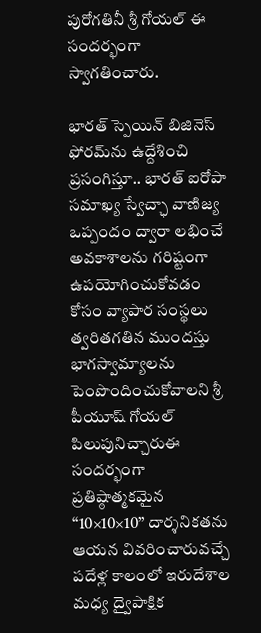పురోగతినీ శ్రీ గోయల్ ఈ సందర్భంగా స్వాగతించారు.

భారత్ స్పెయిన్ బిజినెస్ ఫోరమ్‌ను ఉద్దేశించి ప్రసంగిస్తూ.. భారత్ ఐరోపా సమాఖ్య స్వేచ్ఛా వాణిజ్య ఒప్పందం ద్వారా లభించే అవకాశాలను గరిష్టంగా ఉపయోగించుకోవడం కోసం వ్యాపార సంస్థలు త్వరితగతిన ముందస్తు భాగస్వామ్యాలను పెంపొందించుకోవాలని శ్రీ పీయూష్ గోయల్ పిలుపునిచ్చారుఈ సందర్భంగా ప్రతిష్ఠాత్మకమైన ‘‘10×10×10’’ దార్శనికతను ఆయన వివరించారువచ్చే పదేళ్ల కాలంలో ఇరుదేశాల మధ్య ద్వైపాక్షిక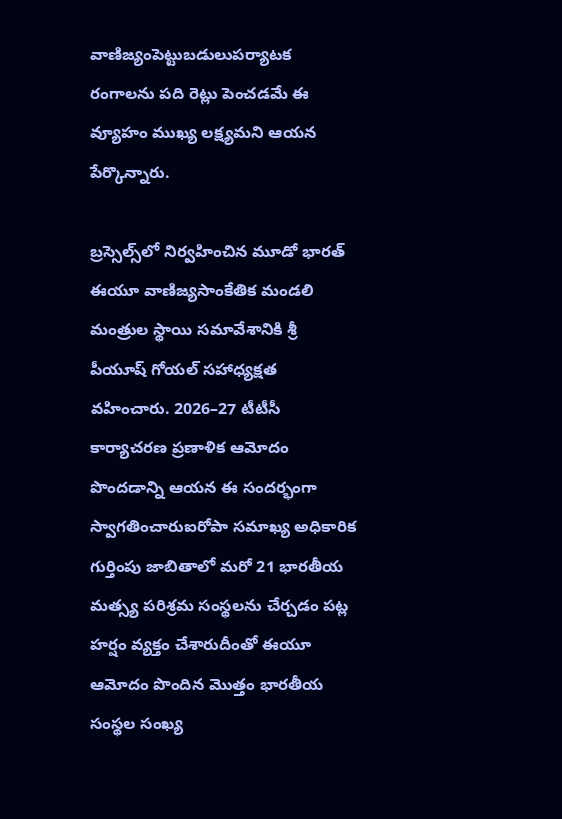వాణిజ్యంపెట్టుబడులుపర్యాటక రంగాలను పది రెట్లు పెంచడమే ఈ వ్యూహం ముఖ్య లక్ష్యమని ఆయన పేర్కొన్నారు.

బ్రస్సెల్స్‌లో నిర్వహించిన మూడో భారత్ ఈయూ వాణిజ్యసాంకేతిక మండలి మంత్రుల స్థాయి సమావేశానికి శ్రీ పీయూష్ గోయల్ సహాధ్యక్షత వహించారు. 2026–27 టీటీసీ కార్యాచరణ ప్రణాళిక ఆమోదం పొందడాన్ని ఆయన ఈ సందర్భంగా స్వాగతించారుఐరోపా సమాఖ్య అధికారిక గుర్తింపు జాబితాలో మరో 21 భారతీయ మత్స్య పరిశ్రమ సంస్థలను చేర్చడం పట్ల హర్షం వ్యక్తం చేశారుదీంతో ఈయూ ఆమోదం పొందిన మొత్తం భారతీయ సంస్థల సంఖ్య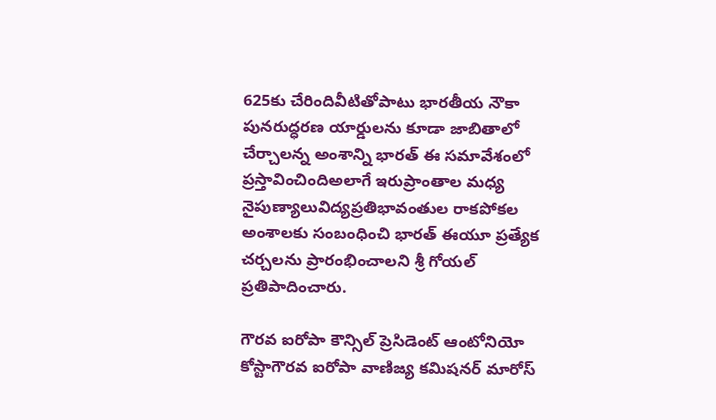625కు చేరిందివీటితోపాటు భారతీయ నౌకా పునరుద్ధరణ యార్డులను కూడా జాబితాలో చేర్చాలన్న అంశాన్ని భారత్ ఈ సమావేశంలో ప్రస్తావించిందిఅలాగే ఇరుప్రాంతాల మధ్య నైపుణ్యాలువిద్యప్రతిభావంతుల రాకపోకల అంశాలకు సంబంధించి భారత్ ఈయూ ప్రత్యేక చర్చలను ప్రారంభించాలని శ్రీ గోయల్ ప్రతిపాదించారు.

గౌరవ ఐరోపా కౌన్సిల్ ప్రెసిడెంట్ ఆంటోనియో కోస్టాగౌరవ ఐరోపా వాణిజ్య కమిషనర్ మారోస్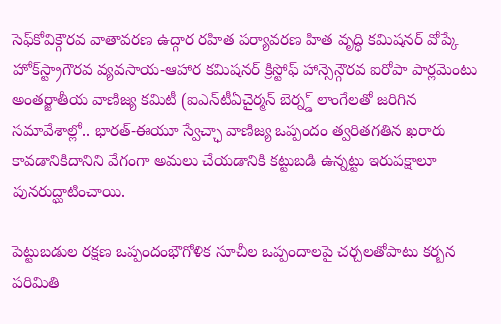సెఫ్‌కోవిక్గౌరవ వాతావరణ ఉద్గార రహిత పర్యావరణ హిత వృద్ధి కమిషనర్ వోప్కే హోక్‌స్ట్రాగౌరవ వ్యవసాయ-ఆహార కమిషనర్ క్రిస్టోఫ్ హాన్సెన్గౌరవ ఐరోపా పార్లమెంటు అంతర్జాతీయ వాణిజ్య కమిటీ (ఐఎన్‌టీఏచైర్మన్ బెర్న్డ్ లాంగేలతో జరిగిన సమావేశాల్లో.. భారత్-ఈయూ స్వేచ్ఛా వాణిజ్య ఒప్పందం త్వరితగతిన ఖరారు కావడానికిదానిని వేగంగా అమలు చేయడానికి కట్టుబడి ఉన్నట్టు ఇరుపక్షాలూ పునరుద్ఘాటించాయి.

పెట్టుబడుల రక్షణ ఒప్పందంభౌగోళిక సూచీల ఒప్పందాలపై చర్చలతోపాటు కర్బన పరిమితి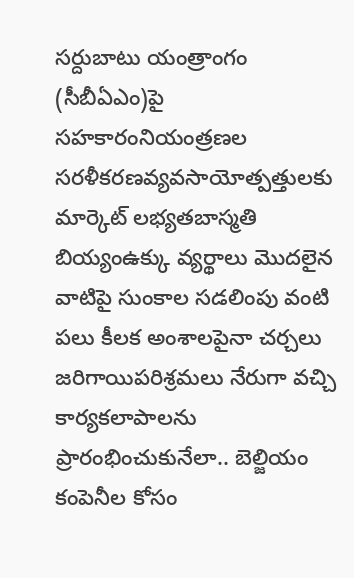సర్దుబాటు యంత్రాంగం (సీబీఏఎం)పై సహకారంనియంత్రణల సరళీకరణవ్యవసాయోత్పత్తులకు మార్కెట్ లభ్యతబాస్మతి బియ్యంఉక్కు వ్యర్థాలు మొదలైన వాటిపై సుంకాల సడలింపు వంటి పలు కీలక అంశాలపైనా చర్చలు జరిగాయిపరిశ్రమలు నేరుగా వచ్చి కార్యకలాపాలను ప్రారంభించుకునేలా.. బెల్జియం కంపెనీల కోసం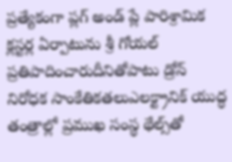ప్రత్యేకంగా ప్లగ్ అండ్ ప్లే పారిశ్రామిక క్లస్టర్ల ఏర్పాటును శ్రీ గోయల్ ప్రతిపాదించారుదీనితోపాటు డ్రోన్ నిరోధక సాంకేతికతలుఎలక్ట్రానిక్ యుద్ధ తంత్రాల్లో ప్రముఖ సంస్థ థేల్స్‌తో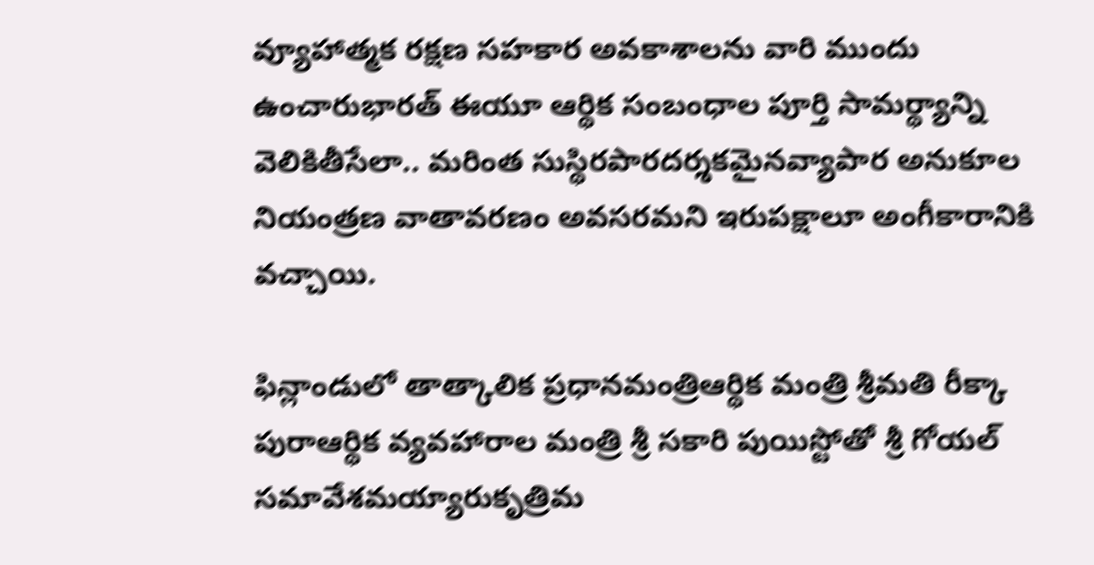వ్యూహాత్మక రక్షణ సహకార అవకాశాలను వారి ముందు ఉంచారుభారత్ ఈయూ ఆర్థిక సంబంధాల పూర్తి సామర్థ్యాన్ని వెలికితీసేలా.. మరింత సుస్థిరపారదర్శకమైనవ్యాపార అనుకూల నియంత్రణ వాతావరణం అవసరమని ఇరుపక్షాలూ అంగీకారానికి వచ్చాయి.

ఫిన్లాండులో తాత్కాలిక ప్రధానమంత్రిఆర్థిక మంత్రి శ్రీమతి రీక్కా పురాఆర్థిక వ్యవహారాల మంత్రి శ్రీ సకారి పుయిస్టోతో శ్రీ గోయల్ సమావేశమయ్యారుకృత్రిమ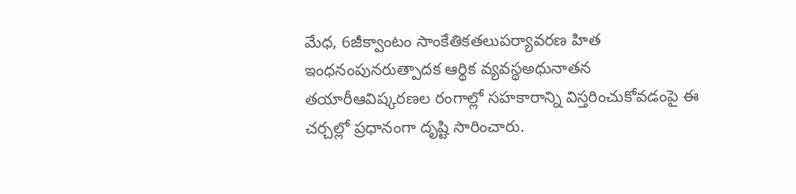మేధ, 6జీక్వాంటం సాంకేతికతలుపర్యావరణ హిత ఇంధనంపునరుత్పాదక ఆర్థిక వ్యవస్థఅధునాతన తయారీఆవిష్కరణల రంగాల్లో సహకారాన్ని విస్తరించుకోవడంపై ఈ చర్చల్లో ప్రధానంగా దృష్టి సారించారు.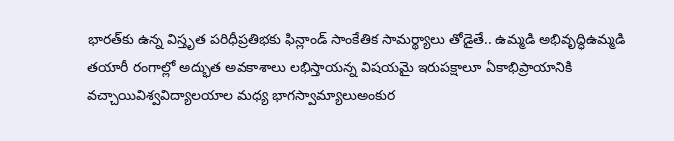భారత్‌కు ఉన్న విస్తృత పరిధీప్రతిభకు ఫిన్లాండ్ సాంకేతిక సామర్థ్యాలు తోడైతే.. ఉమ్మడి అభివృద్ధిఉమ్మడి తయారీ రంగాల్లో అద్భుత అవకాశాలు లభిస్తాయన్న విషయమై ఇరుపక్షాలూ ఏకాభిప్రాయానికి వచ్చాయివిశ్వవిద్యాలయాల మధ్య భాగస్వామ్యాలుఅంకుర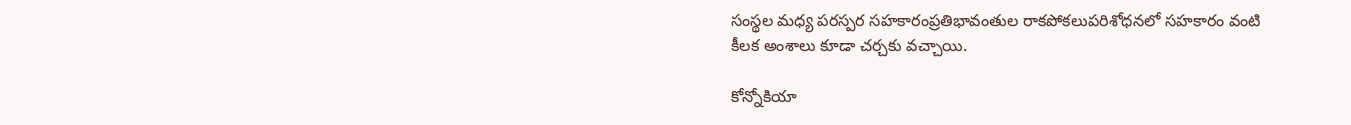సంస్థల మధ్య పరస్పర సహకారంప్రతిభావంతుల రాకపోకలుపరిశోధనలో సహకారం వంటి కీలక అంశాలు కూడా చర్చకు వచ్చాయి.

కోన్నోకియా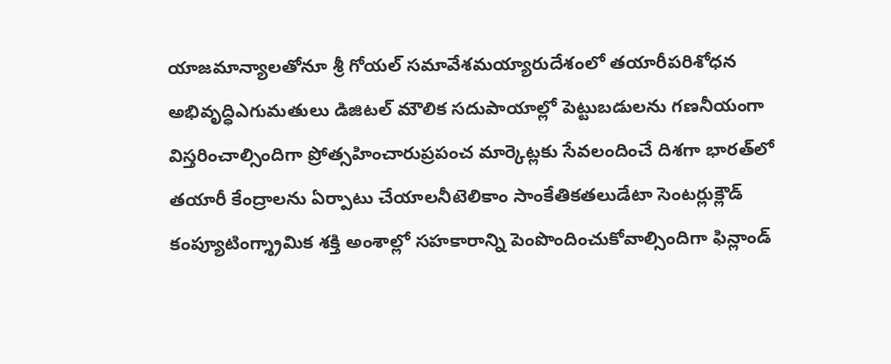యాజమాన్యాలతోనూ శ్రీ గోయల్ సమావేశమయ్యారుదేశంలో తయారీపరిశోధన అభివృద్ధిఎగుమతులు డిజిటల్ మౌలిక సదుపాయాల్లో పెట్టుబడులను గణనీయంగా విస్తరించాల్సిందిగా ప్రోత్సహించారుప్రపంచ మార్కెట్లకు సేవలందించే దిశగా భారత్‌లో తయారీ కేంద్రాలను ఏర్పాటు చేయాలనీటెలికాం సాంకేతికతలుడేటా సెంటర్లుక్లౌడ్ కంప్యూటింగ్శ్రామిక శక్తి అంశాల్లో సహకారాన్ని పెంపొందించుకోవాల్సిందిగా ఫిన్లాండ్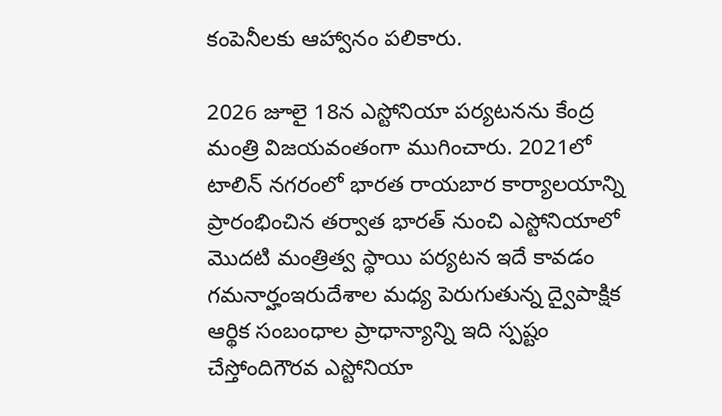కంపెనీలకు ఆహ్వానం పలికారు.

2026 జూలై 18న ఎస్టోనియా పర్యటనను కేంద్ర మంత్రి విజయవంతంగా ముగించారు. 2021లో టాలిన్ నగరంలో భారత రాయబార కార్యాలయాన్ని ప్రారంభించిన తర్వాత భారత్ నుంచి ఎస్టోనియాలో మొదటి మంత్రిత్వ స్థాయి పర్యటన ఇదే కావడం గమనార్హంఇరుదేశాల మధ్య పెరుగుతున్న ద్వైపాక్షిక ఆర్థిక సంబంధాల ప్రాధాన్యాన్ని ఇది స్పష్టం చేస్తోందిగౌరవ ఎస్టోనియా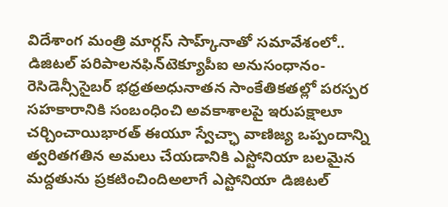విదేశాంగ మంత్రి మార్గస్ సాహ్క్‌నాతో సమావేశంలో.. డిజిటల్ పరిపాలనఫిన్‌టెక్యూపీఐ అనుసంధానం-రెసిడెన్సీసైబర్ భధ్రతఅధునాతన సాంకేతికతల్లో పరస్పర సహకారానికి సంబంధించి అవకాశాలపై ఇరుపక్షాలూ చర్చించాయిభారత్ ఈయూ స్వేచ్ఛా వాణిజ్య ఒప్పందాన్ని త్వరితగతిన అమలు చేయడానికి ఎస్టోనియా బలమైన మద్దతును ప్రకటించిందిఅలాగే ఎస్టోనియా డిజిటల్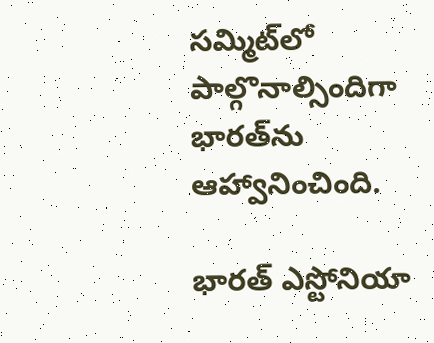సమ్మిట్‌లో పాల్గొనాల్సిందిగా భారత్‌ను ఆహ్వానించింది.

భారత్ ఎస్టోనియా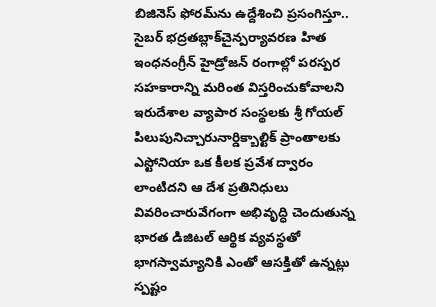బిజినెస్ ఫోరమ్‌ను ఉద్దేశించి ప్రసంగిస్తూ.. సైబర్ భద్రతబ్లాక్‌చైన్పర్యావరణ హిత ఇంధనంగ్రీన్ హైడ్రోజన్ రంగాల్లో పరస్పర సహకారాన్ని మరింత విస్తరించుకోవాలని ఇరుదేశాల వ్యాపార సంస్థలకు శ్రీ గోయల్ పిలుపునిచ్చారునార్డిక్బాల్టిక్ ప్రాంతాలకు ఎస్టోనియా ఒక కీలక ప్రవేశ ద్వారం లాంటిదని ఆ దేశ ప్రతినిధులు వివరించారువేగంగా అభివృద్ధి చెందుతున్న భారత డిజిటల్ ఆర్థిక వ్యవస్థతో భాగస్వామ్యానికి ఎంతో ఆసక్తితో ఉన్నట్లు స్పష్టం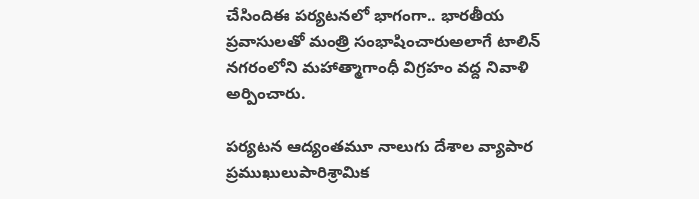చేసిందిఈ పర్యటనలో భాగంగా.. భారతీయ ప్రవాసులతో మంత్రి సంభాషించారుఅలాగే టాలిన్ నగరంలోని మహాత్మాగాంధీ విగ్రహం వద్ద నివాళి అర్పించారు.

పర్యటన ఆద్యంతమూ నాలుగు దేశాల వ్యాపార ప్రముఖులుపారిశ్రామిక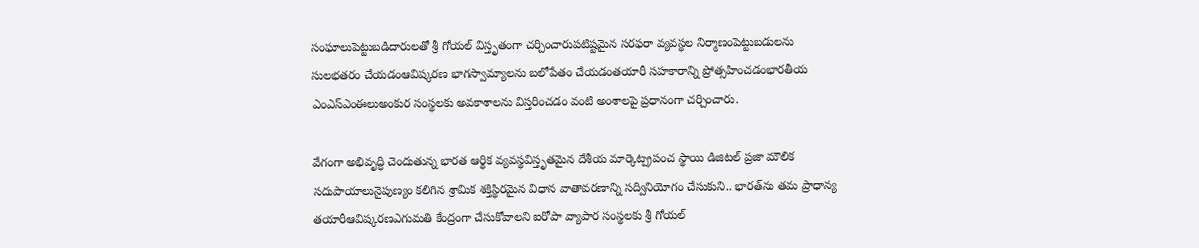సంఘాలుపెట్టుబడిదారులతో శ్రీ గోయల్ విస్తృతంగా చర్చించారుపటిష్టమైన సరఫరా వ్యవస్థల నిర్మాణంపెట్టుబడులను సులభతరం చేయడంఆవిష్కరణ భాగస్వామ్యాలను బలోపేతం చేయడంతయారీ సహకారాన్ని ప్రోత్సహించడంభారతీయ ఎంఎస్ఎంఈలుఅంకుర సంస్థలకు అవకాశాలను విస్తరించడం వంటి అంశాలపై ప్రధానంగా చర్చించారు.

వేగంగా అభివృద్ధి చెందుతున్న భారత ఆర్థిక వ్యవస్థవిస్తృతమైన దేశీయ మార్కెట్ప్రపంచ స్థాయి డిజిటల్ ప్రజా మౌలిక సదుపాయాలునైపుణ్యం కలిగిన శ్రామిక శక్తిస్థిరమైన విధాన వాతావరణాన్ని సద్వినియోగం చేసుకుని.. భారత్‌ను తమ ప్రాధాన్య తయారీఆవిష్కరణఎగుమతి కేంద్రంగా చేసుకోవాలని ఐరోపా వ్యాపార సంస్థలకు శ్రీ గోయల్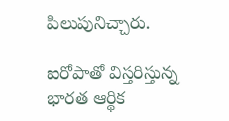పిలుపునిచ్చారు.

ఐరోపాతో విస్తరిస్తున్న భారత ఆర్థిక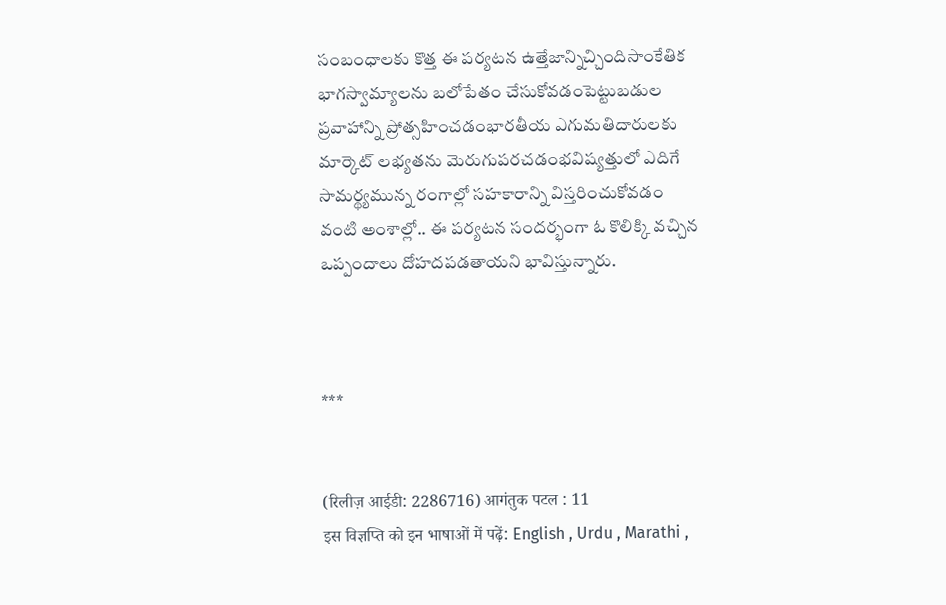సంబంధాలకు కొత్త ఈ పర్యటన ఉత్తేజాన్నిచ్చిందిసాంకేతిక భాగస్వామ్యాలను బలోపేతం చేసుకోవడంపెట్టుబడుల ప్రవాహాన్ని ప్రోత్సహించడంభారతీయ ఎగుమతిదారులకు మార్కెట్ లభ్యతను మెరుగుపరచడంభవిష్యత్తులో ఎదిగే సామర్థ్యమున్న రంగాల్లో సహకారాన్ని విస్తరించుకోవడం వంటి అంశాల్లో.. ఈ పర్యటన సందర్భంగా ఓ కొలిక్కి వచ్చిన ఒప్పందాలు దోహదపడతాయని భావిస్తున్నారు.



***


(रिलीज़ आईडी: 2286716) आगंतुक पटल : 11
इस विज्ञप्ति को इन भाषाओं में पढ़ें: English , Urdu , Marathi ,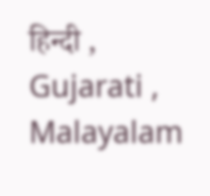हिन्दी , Gujarati , Malayalam